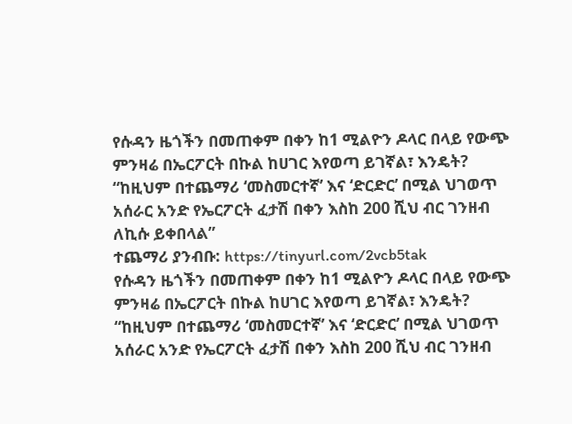የሱዳን ዜጎችን በመጠቀም በቀን ከ1 ሚልዮን ዶላር በላይ የውጭ ምንዛሬ በኤርፖርት በኩል ከሀገር እየወጣ ይገኛል፣ እንዴት?
“ከዚህም በተጨማሪ ‘መስመርተኛ’ እና ‘ድርድር’ በሚል ህገወጥ አሰራር አንድ የኤርፖርት ፈታሽ በቀን እስከ 200 ሺህ ብር ገንዘብ ለኪሱ ይቀበላል”
ተጨማሪ ያንብቡ: https://tinyurl.com/2vcb5tak
የሱዳን ዜጎችን በመጠቀም በቀን ከ1 ሚልዮን ዶላር በላይ የውጭ ምንዛሬ በኤርፖርት በኩል ከሀገር እየወጣ ይገኛል፣ እንዴት?
“ከዚህም በተጨማሪ ‘መስመርተኛ’ እና ‘ድርድር’ በሚል ህገወጥ አሰራር አንድ የኤርፖርት ፈታሽ በቀን እስከ 200 ሺህ ብር ገንዘብ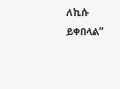ለኪሱ ይቀበላል”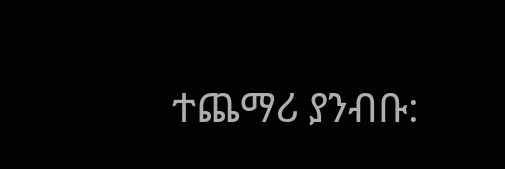ተጨማሪ ያንብቡ: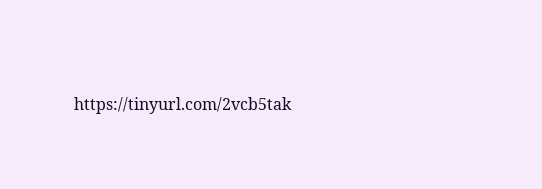https://tinyurl.com/2vcb5tak